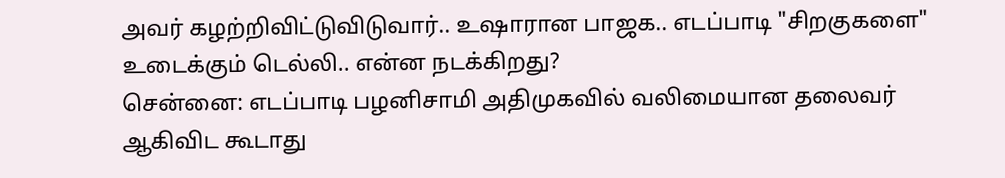அவர் கழற்றிவிட்டுவிடுவார்.. உஷாரான பாஜக.. எடப்பாடி "சிறகுகளை" உடைக்கும் டெல்லி.. என்ன நடக்கிறது?
சென்னை: எடப்பாடி பழனிசாமி அதிமுகவில் வலிமையான தலைவர் ஆகிவிட கூடாது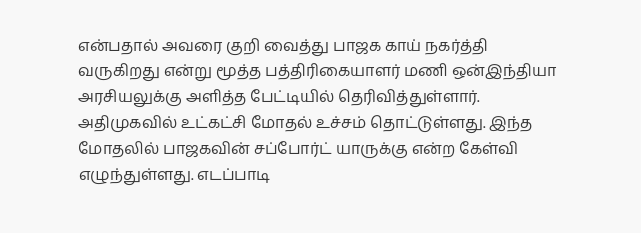என்பதால் அவரை குறி வைத்து பாஜக காய் நகர்த்தி வருகிறது என்று மூத்த பத்திரிகையாளர் மணி ஒன்இந்தியா அரசியலுக்கு அளித்த பேட்டியில் தெரிவித்துள்ளார்.
அதிமுகவில் உட்கட்சி மோதல் உச்சம் தொட்டுள்ளது. இந்த மோதலில் பாஜகவின் சப்போர்ட் யாருக்கு என்ற கேள்வி எழுந்துள்ளது. எடப்பாடி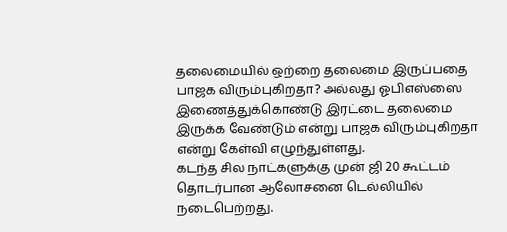தலைமையில் ஒற்றை தலைமை இருப்பதை பாஜக விரும்புகிறதா? அல்லது ஓபிஎஸ்ஸை இணைத்துக்கொண்டு இரட்டை தலைமை இருக்க வேண்டும் என்று பாஜக விரும்புகிறதா என்று கேள்வி எழுந்துள்ளது.
கடந்த சில நாட்களுக்கு முன் ஜி 20 கூட்டம் தொடர்பான ஆலோசனை டெல்லியில் நடைபெற்றது.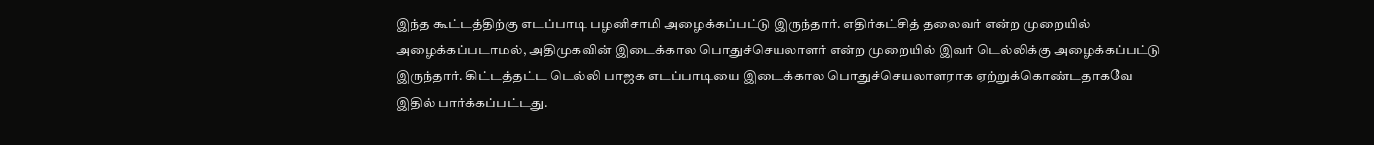இந்த கூட்டத்திற்கு எடப்பாடி பழனிசாமி அழைக்கப்பட்டு இருந்தார். எதிர்கட்சித் தலைவர் என்ற முறையில் அழைக்கப்படாமல், அதிமுகவின் இடைக்கால பொதுச்செயலாளர் என்ற முறையில் இவர் டெல்லிக்கு அழைக்கப்பட்டு இருந்தார். கிட்டத்தட்ட டெல்லி பாஜக எடப்பாடியை இடைக்கால பொதுச்செயலாளராக ஏற்றுக்கொண்டதாகவே இதில் பார்க்கப்பட்டது.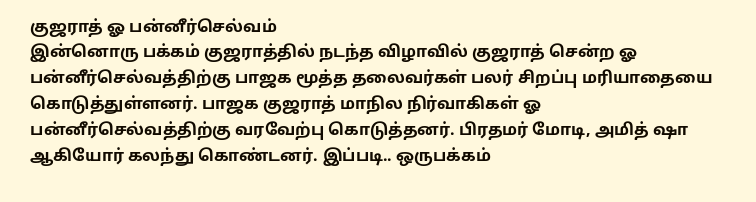குஜராத் ஓ பன்னீர்செல்வம்
இன்னொரு பக்கம் குஜராத்தில் நடந்த விழாவில் குஜராத் சென்ற ஓ பன்னீர்செல்வத்திற்கு பாஜக மூத்த தலைவர்கள் பலர் சிறப்பு மரியாதையை கொடுத்துள்ளனர். பாஜக குஜராத் மாநில நிர்வாகிகள் ஓ பன்னீர்செல்வத்திற்கு வரவேற்பு கொடுத்தனர். பிரதமர் மோடி, அமித் ஷா ஆகியோர் கலந்து கொண்டனர். இப்படி.. ஒருபக்கம்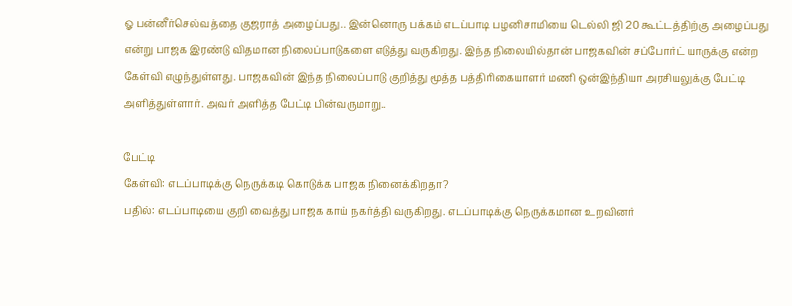ஓ பன்னீர்செல்வத்தை குஜராத் அழைப்பது.. இன்னொரு பக்கம் எடப்பாடி பழனிசாமியை டெல்லி ஜி 20 கூட்டத்திற்கு அழைப்பது என்று பாஜக இரண்டு விதமான நிலைப்பாடுகளை எடுத்து வருகிறது. இந்த நிலையில்தான் பாஜகவின் சப்போர்ட் யாருக்கு என்ற கேள்வி எழுந்துள்ளது. பாஜகவின் இந்த நிலைப்பாடு குறித்து மூத்த பத்திரிகையாளர் மணி ஒன்இந்தியா அரசியலுக்கு பேட்டி அளித்துள்ளார். அவர் அளித்த பேட்டி பின்வருமாறு..

பேட்டி
கேள்வி: எடப்பாடிக்கு நெருக்கடி கொடுக்க பாஜக நினைக்கிறதா?
பதில்: எடப்பாடியை குறி வைத்து பாஜக காய் நகர்த்தி வருகிறது. எடப்பாடிக்கு நெருக்கமான உறவினர்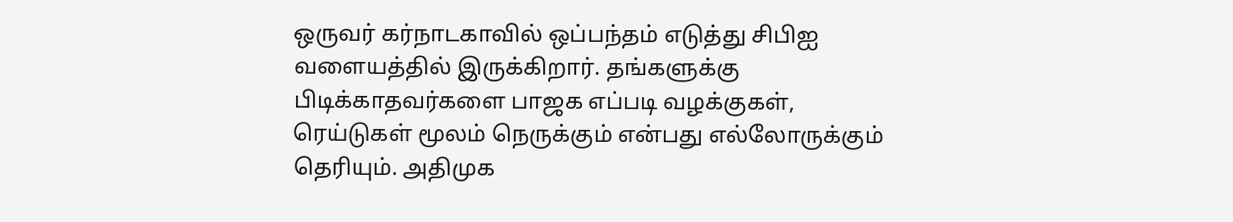ஒருவர் கர்நாடகாவில் ஒப்பந்தம் எடுத்து சிபிஐ வளையத்தில் இருக்கிறார். தங்களுக்கு பிடிக்காதவர்களை பாஜக எப்படி வழக்குகள், ரெய்டுகள் மூலம் நெருக்கும் என்பது எல்லோருக்கும் தெரியும். அதிமுக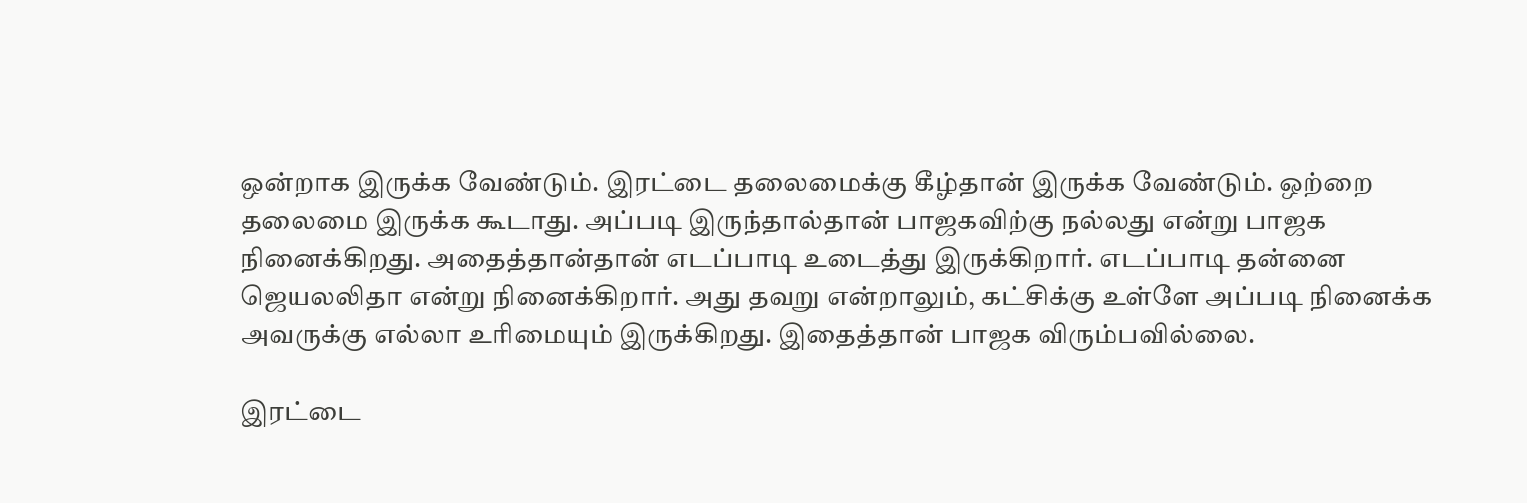ஒன்றாக இருக்க வேண்டும். இரட்டை தலைமைக்கு கீழ்தான் இருக்க வேண்டும். ஒற்றை தலைமை இருக்க கூடாது. அப்படி இருந்தால்தான் பாஜகவிற்கு நல்லது என்று பாஜக நினைக்கிறது. அதைத்தான்தான் எடப்பாடி உடைத்து இருக்கிறார். எடப்பாடி தன்னை ஜெயலலிதா என்று நினைக்கிறார். அது தவறு என்றாலும், கட்சிக்கு உள்ளே அப்படி நினைக்க அவருக்கு எல்லா உரிமையும் இருக்கிறது. இதைத்தான் பாஜக விரும்பவில்லை.

இரட்டை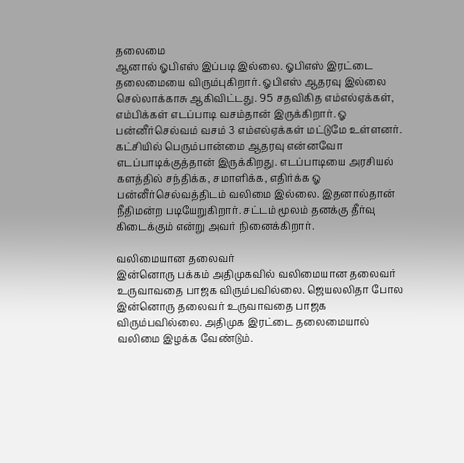தலைமை
ஆனால் ஓபிஎஸ் இப்படி இல்லை. ஓபிஎஸ் இரட்டை தலைமையை விரும்புகிறார். ஓபிஎஸ் ஆதரவு இல்லை செல்லாக்காசு ஆகிவிட்டது. 95 சதவிகித எம்எல்ஏக்கள், எம்பிக்கள் எடப்பாடி வசம்தான் இருக்கிறார். ஓ பன்னீர்செல்வம் வசம் 3 எம்எல்ஏக்கள் மட்டுமே உள்ளனர். கட்சியில் பெரும்பான்மை ஆதரவு என்னவோ எடப்பாடிக்குத்தான் இருக்கிறது. எடப்பாடியை அரசியல் களத்தில் சந்திக்க, சமாளிக்க, எதிர்க்க ஓ பன்னீர்செல்வத்திடம் வலிமை இல்லை. இதனால்தான் நீதிமன்ற படியேறுகிறார். சட்டம் மூலம் தனக்கு தீர்வு கிடைக்கும் என்று அவர் நினைக்கிறார்.

வலிமையான தலைவர்
இன்னொரு பக்கம் அதிமுகவில் வலிமையான தலைவர் உருவாவதை பாஜக விரும்பவில்லை. ஜெயலலிதா போல இன்னொரு தலைவர் உருவாவதை பாஜக விரும்பவில்லை. அதிமுக இரட்டை தலைமையால் வலிமை இழக்க வேண்டும்.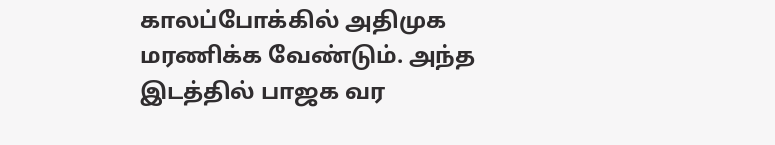காலப்போக்கில் அதிமுக மரணிக்க வேண்டும். அந்த இடத்தில் பாஜக வர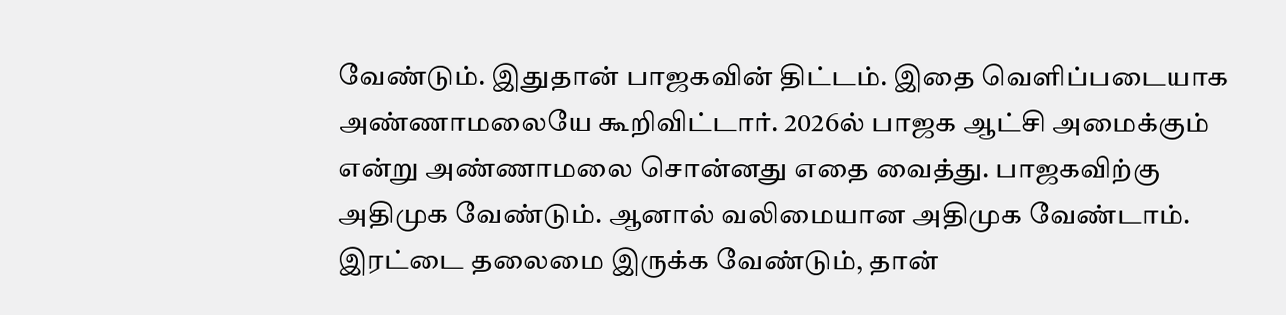வேண்டும். இதுதான் பாஜகவின் திட்டம். இதை வெளிப்படையாக அண்ணாமலையே கூறிவிட்டார். 2026ல் பாஜக ஆட்சி அமைக்கும் என்று அண்ணாமலை சொன்னது எதை வைத்து. பாஜகவிற்கு அதிமுக வேண்டும். ஆனால் வலிமையான அதிமுக வேண்டாம். இரட்டை தலைமை இருக்க வேண்டும், தான்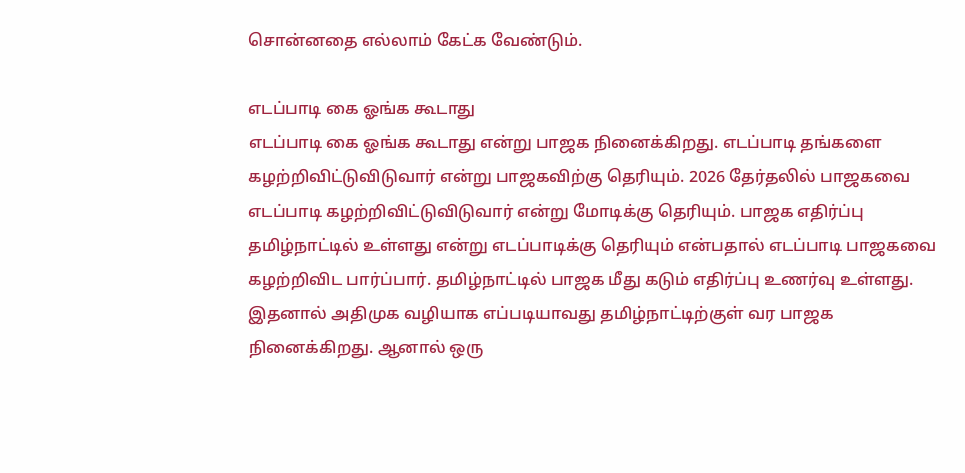சொன்னதை எல்லாம் கேட்க வேண்டும்.

எடப்பாடி கை ஓங்க கூடாது
எடப்பாடி கை ஓங்க கூடாது என்று பாஜக நினைக்கிறது. எடப்பாடி தங்களை கழற்றிவிட்டுவிடுவார் என்று பாஜகவிற்கு தெரியும். 2026 தேர்தலில் பாஜகவை எடப்பாடி கழற்றிவிட்டுவிடுவார் என்று மோடிக்கு தெரியும். பாஜக எதிர்ப்பு தமிழ்நாட்டில் உள்ளது என்று எடப்பாடிக்கு தெரியும் என்பதால் எடப்பாடி பாஜகவை கழற்றிவிட பார்ப்பார். தமிழ்நாட்டில் பாஜக மீது கடும் எதிர்ப்பு உணர்வு உள்ளது. இதனால் அதிமுக வழியாக எப்படியாவது தமிழ்நாட்டிற்குள் வர பாஜக நினைக்கிறது. ஆனால் ஒரு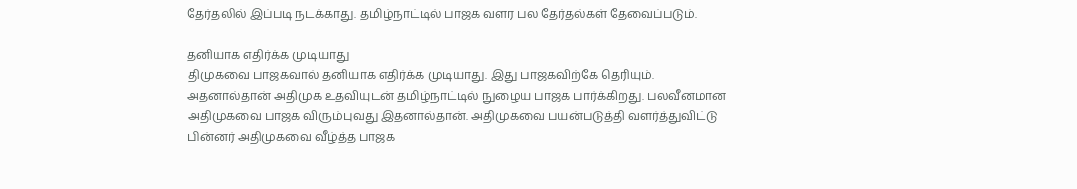தேர்தலில் இப்படி நடக்காது. தமிழ்நாட்டில் பாஜக வளர பல தேர்தல்கள் தேவைப்படும்.

தனியாக எதிர்க்க முடியாது
திமுகவை பாஜகவால் தனியாக எதிர்க்க முடியாது. இது பாஜகவிற்கே தெரியும். அதனால்தான் அதிமுக உதவியுடன் தமிழ்நாட்டில் நுழைய பாஜக பார்க்கிறது. பலவீனமான அதிமுகவை பாஜக விரும்புவது இதனால்தான். அதிமுகவை பயன்படுத்தி வளர்த்துவிட்டு பின்னர் அதிமுகவை வீழ்த்த பாஜக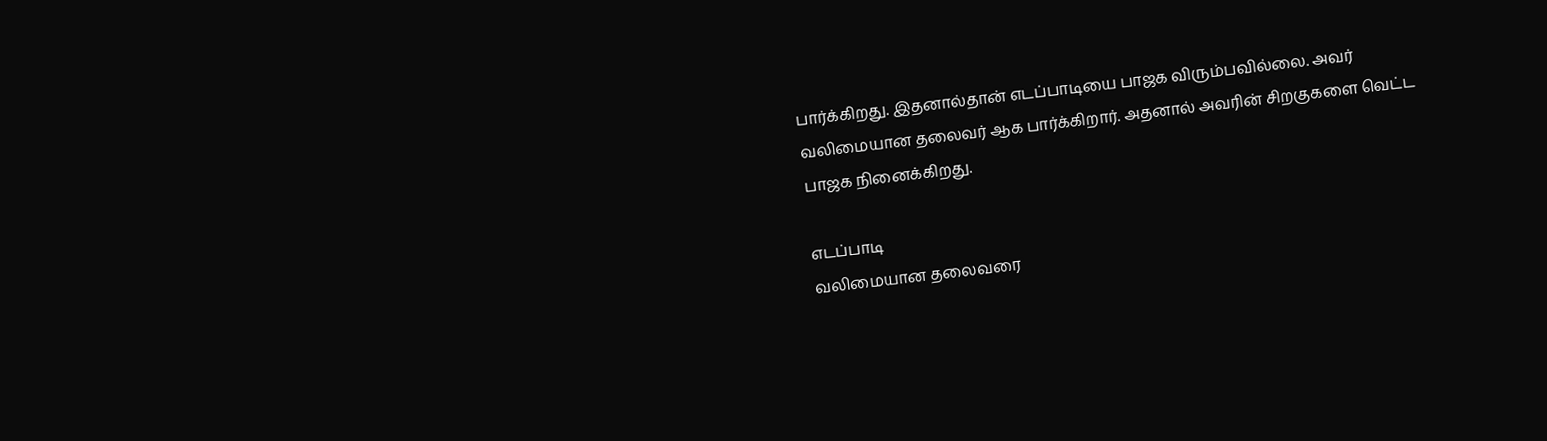பார்க்கிறது. இதனால்தான் எடப்பாடியை பாஜக விரும்பவில்லை. அவர் வலிமையான தலைவர் ஆக பார்க்கிறார். அதனால் அவரின் சிறகுகளை வெட்ட பாஜக நினைக்கிறது.

எடப்பாடி
வலிமையான தலைவரை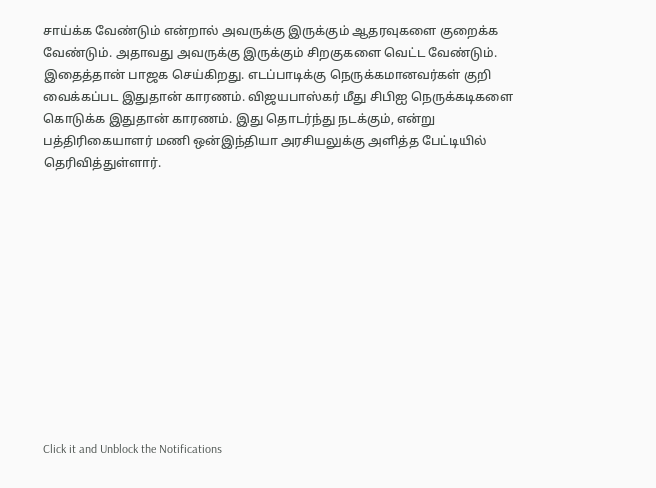சாய்க்க வேண்டும் என்றால் அவருக்கு இருக்கும் ஆதரவுகளை குறைக்க வேண்டும். அதாவது அவருக்கு இருக்கும் சிறகுகளை வெட்ட வேண்டும். இதைத்தான் பாஜக செய்கிறது. எடப்பாடிக்கு நெருக்கமானவர்கள் குறி வைக்கப்பட இதுதான் காரணம். விஜயபாஸ்கர் மீது சிபிஐ நெருக்கடிகளை கொடுக்க இதுதான் காரணம். இது தொடர்ந்து நடக்கும், என்று பத்திரிகையாளர் மணி ஒன்இந்தியா அரசியலுக்கு அளித்த பேட்டியில் தெரிவித்துள்ளார்.












Click it and Unblock the Notifications